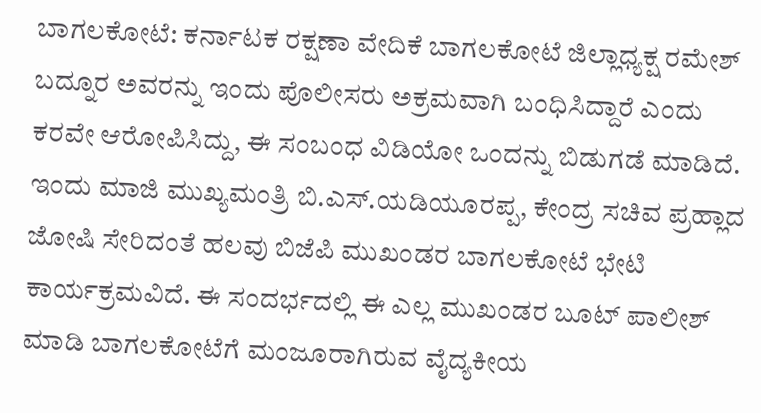ಬಾಗಲಕೋಟೆ: ಕರ್ನಾಟಕ ರಕ್ಷಣಾ ವೇದಿಕೆ ಬಾಗಲಕೋಟೆ ಜಿಲ್ಲಾಧ್ಯಕ್ಷ ರಮೇಶ್ ಬದ್ನೂರ ಅವರನ್ನು ಇಂದು ಪೊಲೀಸರು ಅಕ್ರಮವಾಗಿ ಬಂಧಿಸಿದ್ದಾರೆ ಎಂದು ಕರವೇ ಆರೋಪಿಸಿದ್ದು, ಈ ಸಂಬಂಧ ವಿಡಿಯೋ ಒಂದನ್ನು ಬಿಡುಗಡೆ ಮಾಡಿದೆ.
ಇಂದು ಮಾಜಿ ಮುಖ್ಯಮಂತ್ರಿ ಬಿ.ಎಸ್.ಯಡಿಯೂರಪ್ಪ, ಕೇಂದ್ರ ಸಚಿವ ಪ್ರಹ್ಲಾದ ಜೋಷಿ ಸೇರಿದಂತೆ ಹಲವು ಬಿಜೆಪಿ ಮುಖಂಡರ ಬಾಗಲಕೋಟೆ ಭೇಟಿ ಕಾರ್ಯಕ್ರಮವಿದೆ. ಈ ಸಂದರ್ಭದಲ್ಲಿ ಈ ಎಲ್ಲ ಮುಖಂಡರ ಬೂಟ್ ಪಾಲೀಶ್ ಮಾಡಿ ಬಾಗಲಕೋಟೆಗೆ ಮಂಜೂರಾಗಿರುವ ವೈದ್ಯಕೀಯ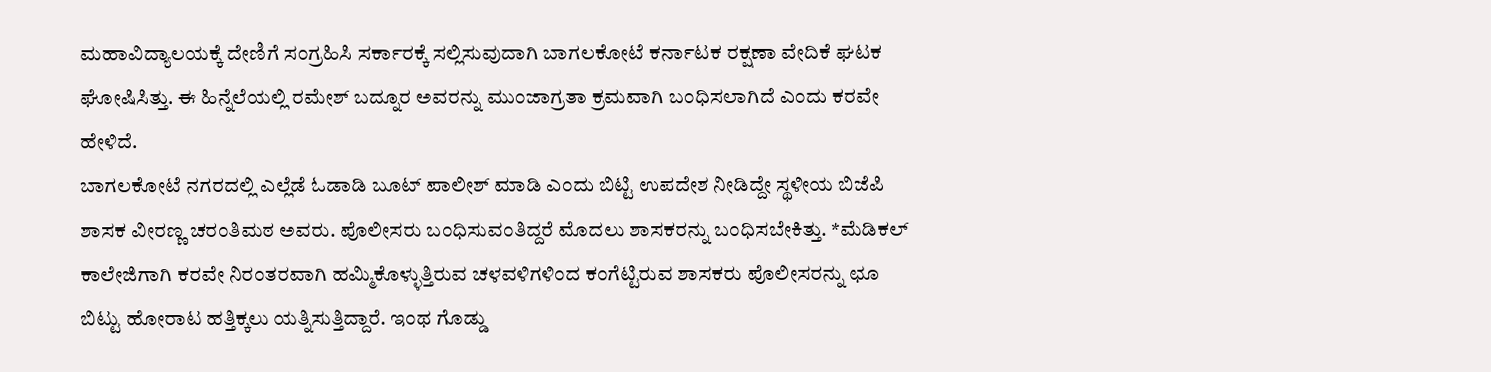ಮಹಾವಿದ್ಯಾಲಯಕ್ಕೆ ದೇಣಿಗೆ ಸಂಗ್ರಹಿಸಿ ಸರ್ಕಾರಕ್ಕೆ ಸಲ್ಲಿಸುವುದಾಗಿ ಬಾಗಲಕೋಟೆ ಕರ್ನಾಟಕ ರಕ್ಷಣಾ ವೇದಿಕೆ ಘಟಕ ಘೋಷಿಸಿತ್ತು. ಈ ಹಿನ್ನೆಲೆಯಲ್ಲಿ ರಮೇಶ್ ಬದ್ನೂರ ಅವರನ್ನು ಮುಂಜಾಗ್ರತಾ ಕ್ರಮವಾಗಿ ಬಂಧಿಸಲಾಗಿದೆ ಎಂದು ಕರವೇ ಹೇಳಿದೆ.
ಬಾಗಲಕೋಟೆ ನಗರದಲ್ಲಿ ಎಲ್ಲೆಡೆ ಓಡಾಡಿ ಬೂಟ್ ಪಾಲೀಶ್ ಮಾಡಿ ಎಂದು ಬಿಟ್ಟಿ ಉಪದೇಶ ನೀಡಿದ್ದೇ ಸ್ಥಳೀಯ ಬಿಜೆಪಿ ಶಾಸಕ ವೀರಣ್ಣ ಚರಂತಿಮಠ ಅವರು. ಪೊಲೀಸರು ಬಂಧಿಸುವಂತಿದ್ದರೆ ಮೊದಲು ಶಾಸಕರನ್ನು ಬಂಧಿಸಬೇಕಿತ್ತು. *ಮೆಡಿಕಲ್ ಕಾಲೇಜಿಗಾಗಿ ಕರವೇ ನಿರಂತರವಾಗಿ ಹಮ್ಮಿಕೊಳ್ಳುತ್ತಿರುವ ಚಳವಳಿಗಳಿಂದ ಕಂಗೆಟ್ಟಿರುವ ಶಾಸಕರು ಪೊಲೀಸರನ್ನು ಛೂ ಬಿಟ್ಟು ಹೋರಾಟ ಹತ್ತಿಕ್ಕಲು ಯತ್ನಿಸುತ್ತಿದ್ದಾರೆ. ಇಂಥ ಗೊಡ್ಡು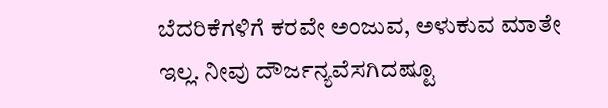ಬೆದರಿಕೆಗಳಿಗೆ ಕರವೇ ಅಂಜುವ, ಅಳುಕುವ ಮಾತೇ ಇಲ್ಲ. ನೀವು ದೌರ್ಜನ್ಯವೆಸಗಿದಷ್ಟೂ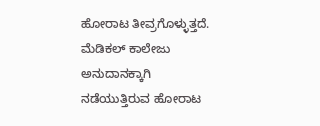ಹೋರಾಟ ತೀವ್ರಗೊಳ್ಳುತ್ತದೆ. ಮೆಡಿಕಲ್ ಕಾಲೇಜು ಅನುದಾನಕ್ಕಾಗಿ ನಡೆಯುತ್ತಿರುವ ಹೋರಾಟ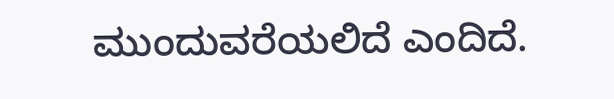ಮುಂದುವರೆಯಲಿದೆ ಎಂದಿದೆ.